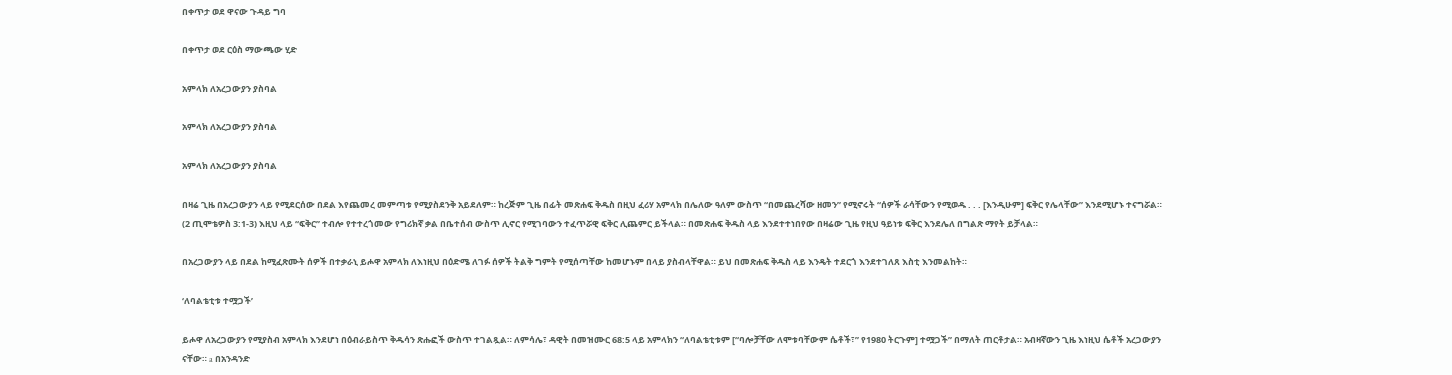በቀጥታ ወደ ዋናው ጉዳይ ግባ

በቀጥታ ወደ ርዕስ ማውጫው ሂድ

አምላክ ለአረጋውያን ያስባል

አምላክ ለአረጋውያን ያስባል

አምላክ ለአረጋውያን ያስባል

በዛሬ ጊዜ በአረጋውያን ላይ የሚደርሰው በደል እየጨመረ መምጣቱ የሚያስደንቅ አይደለም። ከረጅም ጊዜ በፊት መጽሐፍ ቅዱስ በዚህ ፈሪሃ አምላክ በሌለው ዓለም ውስጥ “በመጨረሻው ዘመን” የሚኖሩት “ሰዎች ራሳቸውን የሚወዱ . . . [እንዲሁም] ፍቅር የሌላቸው” እንደሚሆኑ ተናግሯል። (2 ጢሞቴዎስ 3:1-3) እዚህ ላይ “ፍቅር” ተብሎ የተተረጎመው የግሪክኛ ቃል በቤተሰብ ውስጥ ሊኖር የሚገባውን ተፈጥሯዊ ፍቅር ሊጨምር ይችላል። በመጽሐፍ ቅዱስ ላይ እንደተተነበየው በዛሬው ጊዜ የዚህ ዓይነቱ ፍቅር እንደሌለ በግልጽ ማየት ይቻላል።

በአረጋውያን ላይ በደል ከሚፈጽሙት ሰዎች በተቃራኒ ይሖዋ አምላክ ለእነዚህ በዕድሜ ለገፉ ሰዎች ትልቅ ግምት የሚሰጣቸው ከመሆኑም በላይ ያስብላቸዋል። ይህ በመጽሐፍ ቅዱስ ላይ እንዴት ተደርጎ እንደተገለጸ እስቲ እንመልከት።

‘ለባልቴቲቱ ተሟጋች’

ይሖዋ ለአረጋውያን የሚያስብ አምላክ እንደሆነ በዕብራይስጥ ቅዱሳን ጽሑፎች ውስጥ ተገልጿል። ለምሳሌ፣ ዳዊት በመዝሙር 68:5 ላይ አምላክን “ለባልቴቲቱም [“ባሎቻቸው ለሞቱባቸውም ሴቶች፣” የ1980 ትርጉም] ተሟጋች” በማለት ጠርቶታል። አብዛኛውን ጊዜ እነዚህ ሴቶች አረጋውያን ናቸው። a በአንዳንድ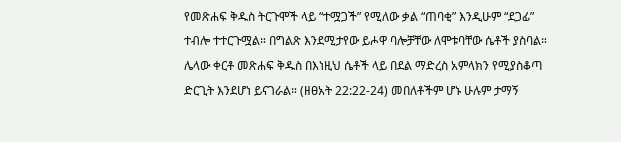የመጽሐፍ ቅዱስ ትርጉሞች ላይ “ተሟጋች” የሚለው ቃል “ጠባቂ” እንዲሁም “ደጋፊ” ተብሎ ተተርጉሟል። በግልጽ እንደሚታየው ይሖዋ ባሎቻቸው ለሞቱባቸው ሴቶች ያስባል። ሌላው ቀርቶ መጽሐፍ ቅዱስ በእነዚህ ሴቶች ላይ በደል ማድረስ አምላክን የሚያስቆጣ ድርጊት እንደሆነ ይናገራል። (ዘፀአት 22:22-24) መበለቶችም ሆኑ ሁሉም ታማኝ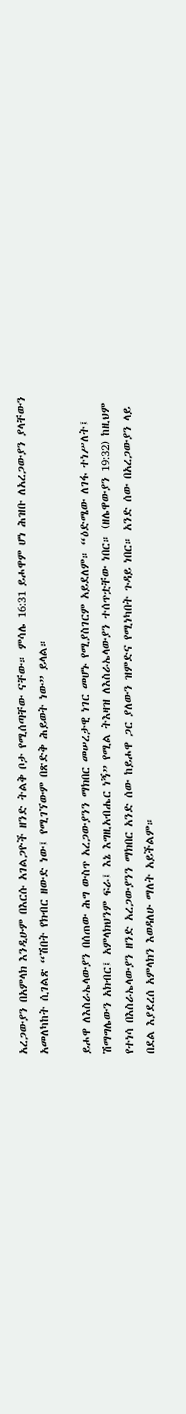አረጋውያን በአምላክ እንዲሁም በእርሱ አገልጋዮች ዘንድ ትልቅ ቦታ የሚሰጣቸው ናቸው። ምሳሌ 16:31 ይሖዋም ሆነ ሕዝቡ ለአረጋውያን ያላቸውን አመለካከት ሲገልጽ “ሽበት የክብር ዘውድ ነው፤ የሚገኘውም በጽድቅ ሕይወት ነው” ይላል።

ይሖዋ ለእስራኤላውያን በሰጠው ሕግ ውስጥ አረጋውያንን ማክበር መሠረታዊ ነገር መሆኑ የሚያስገርም አይደለም። “ዕድሜው ለገፋ ተነሥለት፤ ሽማግሌውን አክብር፤ አምላክህንም ፍራ፤ እኔ እግዚአብሔር ነኝ” የሚል ትእዛዝ ለእስራኤላውያን ተሰጥቷቸው ነበር። (ዘሌዋውያን 19:32) ከዚህም የተነሳ በእስራኤላውያን ዘንድ አረጋውያንን ማክበር አንድ ሰው ከይሖዋ ጋር ያለውን ዝምድና የሚነካበት ጉዳይ ነበር። አንድ ሰው በአረጋውያን ላይ በደል እያደረሰ አምላክን እወዳለሁ ማለት አይችልም።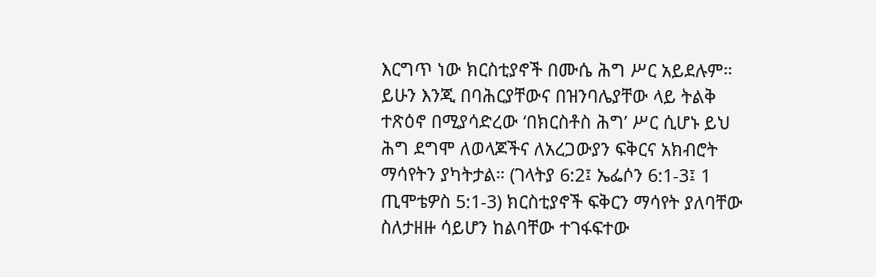እርግጥ ነው ክርስቲያኖች በሙሴ ሕግ ሥር አይደሉም። ይሁን እንጂ በባሕርያቸውና በዝንባሌያቸው ላይ ትልቅ ተጽዕኖ በሚያሳድረው ‘በክርስቶስ ሕግ’ ሥር ሲሆኑ ይህ ሕግ ደግሞ ለወላጆችና ለአረጋውያን ፍቅርና አክብሮት ማሳየትን ያካትታል። (ገላትያ 6:2፤ ኤፌሶን 6:1-3፤ 1 ጢሞቴዎስ 5:1-3) ክርስቲያኖች ፍቅርን ማሳየት ያለባቸው ስለታዘዙ ሳይሆን ከልባቸው ተገፋፍተው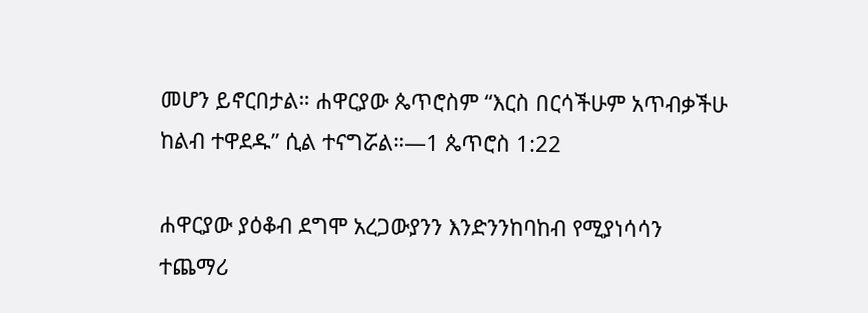መሆን ይኖርበታል። ሐዋርያው ጴጥሮስም “እርስ በርሳችሁም አጥብቃችሁ ከልብ ተዋደዱ” ሲል ተናግሯል።—1 ጴጥሮስ 1:22

ሐዋርያው ያዕቆብ ደግሞ አረጋውያንን እንድንንከባከብ የሚያነሳሳን ተጨማሪ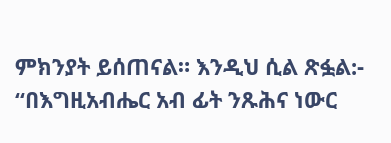ምክንያት ይሰጠናል። እንዲህ ሲል ጽፏል:- “በእግዚአብሔር አብ ፊት ንጹሕና ነውር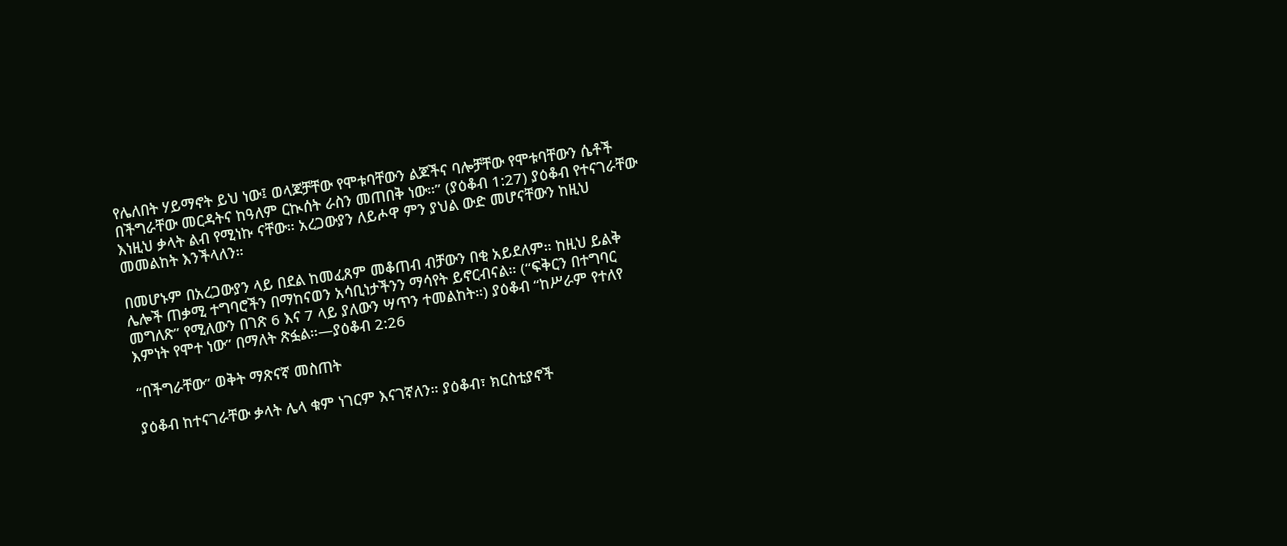የሌለበት ሃይማኖት ይህ ነው፤ ወላጆቻቸው የሞቱባቸውን ልጆችና ባሎቻቸው የሞቱባቸውን ሴቶች በችግራቸው መርዳትና ከዓለም ርኲሰት ራስን መጠበቅ ነው።” (ያዕቆብ 1:27) ያዕቆብ የተናገራቸው እነዚህ ቃላት ልብ የሚነኩ ናቸው። አረጋውያን ለይሖዋ ምን ያህል ውድ መሆናቸውን ከዚህ መመልከት እንችላለን።

በመሆኑም በአረጋውያን ላይ በደል ከመፈጸም መቆጠብ ብቻውን በቂ አይደለም። ከዚህ ይልቅ ሌሎች ጠቃሚ ተግባሮችን በማከናወን አሳቢነታችንን ማሳየት ይኖርብናል። (“ፍቅርን በተግባር መግለጽ” የሚለውን በገጽ 6 እና 7 ላይ ያለውን ሣጥን ተመልከት።) ያዕቆብ “ከሥራም የተለየ እምነት የሞተ ነው” በማለት ጽፏል።—ያዕቆብ 2:26

“በችግራቸው” ወቅት ማጽናኛ መስጠት

ያዕቆብ ከተናገራቸው ቃላት ሌላ ቁም ነገርም እናገኛለን። ያዕቆብ፣ ክርስቲያኖች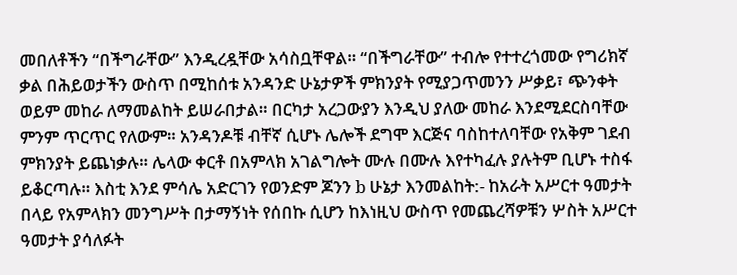መበለቶችን “በችግራቸው” እንዲረዷቸው አሳስቧቸዋል። “በችግራቸው” ተብሎ የተተረጎመው የግሪክኛ ቃል በሕይወታችን ውስጥ በሚከሰቱ አንዳንድ ሁኔታዎች ምክንያት የሚያጋጥመንን ሥቃይ፣ ጭንቀት ወይም መከራ ለማመልከት ይሠራበታል። በርካታ አረጋውያን እንዲህ ያለው መከራ እንደሚደርስባቸው ምንም ጥርጥር የለውም። አንዳንዶቹ ብቸኛ ሲሆኑ ሌሎች ደግሞ እርጅና ባስከተለባቸው የአቅም ገደብ ምክንያት ይጨነቃሉ። ሌላው ቀርቶ በአምላክ አገልግሎት ሙሉ በሙሉ እየተካፈሉ ያሉትም ቢሆኑ ተስፋ ይቆርጣሉ። እስቲ እንደ ምሳሌ አድርገን የወንድም ጆንን b ሁኔታ እንመልከት:- ከአራት አሥርተ ዓመታት በላይ የአምላክን መንግሥት በታማኝነት የሰበኩ ሲሆን ከእነዚህ ውስጥ የመጨረሻዎቹን ሦስት አሥርተ ዓመታት ያሳለፉት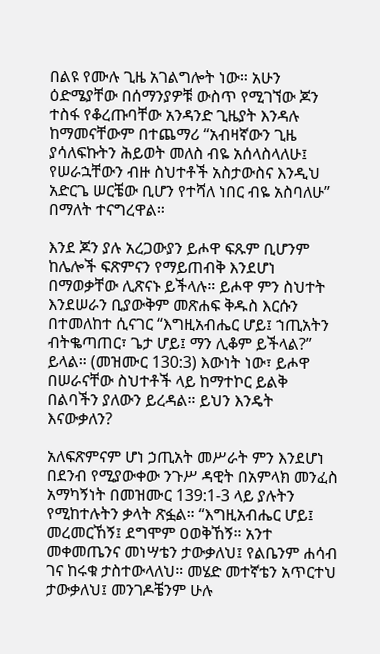በልዩ የሙሉ ጊዜ አገልግሎት ነው። አሁን ዕድሜያቸው በሰማንያዎቹ ውስጥ የሚገኘው ጆን ተስፋ የቆረጡባቸው አንዳንድ ጊዜያት እንዳሉ ከማመናቸውም በተጨማሪ “አብዛኛውን ጊዜ ያሳለፍኩትን ሕይወት መለስ ብዬ አሰላስላለሁ፤ የሠራኋቸውን ብዙ ስህተቶች አስታውስና እንዲህ አድርጌ ሠርቼው ቢሆን የተሻለ ነበር ብዬ አስባለሁ” በማለት ተናግረዋል።

እንደ ጆን ያሉ አረጋውያን ይሖዋ ፍጹም ቢሆንም ከሌሎች ፍጽምናን የማይጠብቅ እንደሆነ በማወቃቸው ሊጽናኑ ይችላሉ። ይሖዋ ምን ስህተት እንደሠራን ቢያውቅም መጽሐፍ ቅዱስ እርሱን በተመለከተ ሲናገር “እግዚአብሔር ሆይ፤ ኀጢአትን ብትቈጣጠር፣ ጌታ ሆይ፤ ማን ሊቆም ይችላል?” ይላል። (መዝሙር 130:3) እውነት ነው፣ ይሖዋ በሠራናቸው ስህተቶች ላይ ከማተኮር ይልቅ በልባችን ያለውን ይረዳል። ይህን እንዴት እናውቃለን?

አለፍጽምናም ሆነ ኃጢአት መሥራት ምን እንደሆነ በደንብ የሚያውቀው ንጉሥ ዳዊት በአምላክ መንፈስ አማካኝነት በመዝሙር 139:1-3 ላይ ያሉትን የሚከተሉትን ቃላት ጽፏል። “እግዚአብሔር ሆይ፤ መረመርኸኝ፤ ደግሞም ዐወቅኸኝ። አንተ መቀመጤንና መነሣቴን ታውቃለህ፤ የልቤንም ሐሳብ ገና ከሩቁ ታስተውላለህ። መሄድ መተኛቴን አጥርተህ ታውቃለህ፤ መንገዶቼንም ሁሉ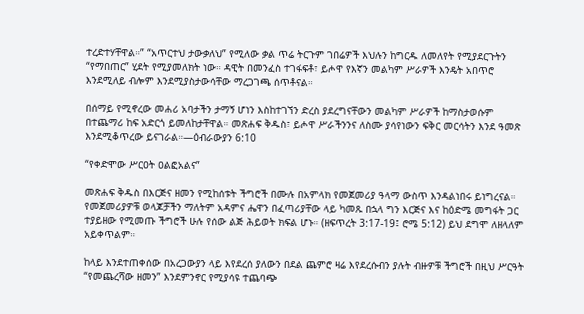ተረድተሃቸዋል።” “አጥርተህ ታውቃለህ” የሚለው ቃል ጥሬ ትርጉም ገበሬዎች እህሉን ከግርዱ ለመለየት የሚያደርጉትን “የማበጠር” ሂደት የሚያመለክት ነው። ዳዊት በመንፈስ ተገፋፍቶ፣ ይሖዋ የእኛን መልካም ሥራዎች እንዴት አበጥሮ እንደሚለይ ብሎም እንደሚያስታውሳቸው ማረጋገጫ ሰጥቶናል።

በሰማይ የሚኖረው መሐሪ አባታችን ታማኝ ሆነን እስከተገኘን ድረስ ያደረግናቸውን መልካም ሥራዎች ከማስታወሱም በተጨማሪ ከፍ አድርጎ ይመለከታቸዋል። መጽሐፍ ቅዱስ፣ ይሖዋ ሥራችንንና ለስሙ ያሳየነውን ፍቅር መርሳትን እንደ ዓመጽ እንደሚቆጥረው ይናገራል።—ዕብራውያን 6:10

“የቀድሞው ሥርዐት ዐልፎአልና”

መጽሐፍ ቅዱስ በእርጅና ዘመን የሚከሰቱት ችግሮች በሙሉ በአምላክ የመጀመሪያ ዓላማ ውስጥ እንዳልነበሩ ይነግረናል። የመጀመሪያዎቹ ወላጆቻችን ማለትም አዳምና ሔዋን በፈጣሪያቸው ላይ ካመጹ በኋላ ግን እርጅና እና ከዕድሜ መግፋት ጋር ተያይዘው የሚመጡ ችግሮች ሁሉ የሰው ልጅ ሕይወት ክፍል ሆኑ። (ዘፍጥረት 3:17-19፤ ሮሜ 5:12) ይህ ደግሞ ለዘላለም አይቀጥልም።

ከላይ እንደተጠቀሰው በአረጋውያን ላይ እየደረሰ ያለውን በደል ጨምሮ ዛሬ እየደረሱብን ያሉት ብዙዎቹ ችግሮች በዚህ ሥርዓት “የመጨረሻው ዘመን” እንደምንኖር የሚያሳዩ ተጨባጭ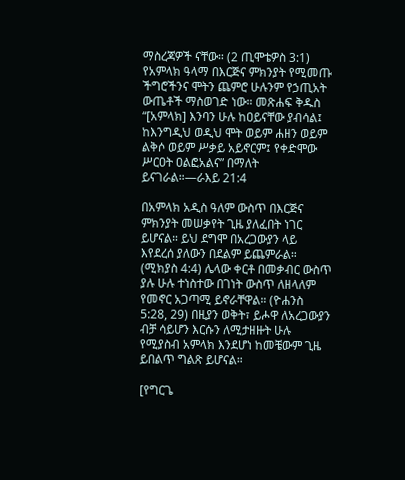ማስረጃዎች ናቸው። (2 ጢሞቴዎስ 3:1) የአምላክ ዓላማ በእርጅና ምክንያት የሚመጡ ችግሮችንና ሞትን ጨምሮ ሁሉንም የኃጢአት ውጤቶች ማስወገድ ነው። መጽሐፍ ቅዱስ “[አምላክ] እንባን ሁሉ ከዐይናቸው ያብሳል፤ ከእንግዲህ ወዲህ ሞት ወይም ሐዘን ወይም ልቅሶ ወይም ሥቃይ አይኖርም፤ የቀድሞው ሥርዐት ዐልፎአልና” በማለት ይናገራል።—ራእይ 21:4

በአምላክ አዲስ ዓለም ውስጥ በእርጅና ምክንያት መሠቃየት ጊዜ ያለፈበት ነገር ይሆናል። ይህ ደግሞ በአረጋውያን ላይ እየደረሰ ያለውን በደልም ይጨምራል። (ሚክያስ 4:4) ሌላው ቀርቶ በመቃብር ውስጥ ያሉ ሁሉ ተነስተው በገነት ውስጥ ለዘላለም የመኖር አጋጣሚ ይኖራቸዋል። (ዮሐንስ 5:28, 29) በዚያን ወቅት፣ ይሖዋ ለአረጋውያን ብቻ ሳይሆን እርሱን ለሚታዘዙት ሁሉ የሚያስብ አምላክ እንደሆነ ከመቼውም ጊዜ ይበልጥ ግልጽ ይሆናል።

[የግርጌ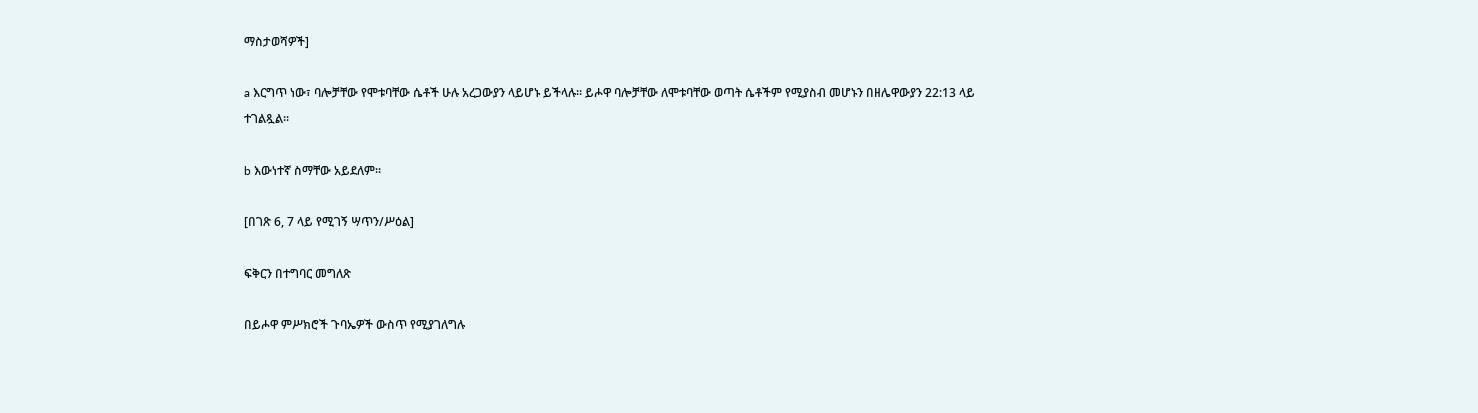ማስታወሻዎች]

a እርግጥ ነው፣ ባሎቻቸው የሞቱባቸው ሴቶች ሁሉ አረጋውያን ላይሆኑ ይችላሉ። ይሖዋ ባሎቻቸው ለሞቱባቸው ወጣት ሴቶችም የሚያስብ መሆኑን በዘሌዋውያን 22:13 ላይ ተገልጿል።

b እውነተኛ ስማቸው አይደለም።

[በገጽ 6, 7 ላይ የሚገኝ ሣጥን/ሥዕል]

ፍቅርን በተግባር መግለጽ

በይሖዋ ምሥክሮች ጉባኤዎች ውስጥ የሚያገለግሉ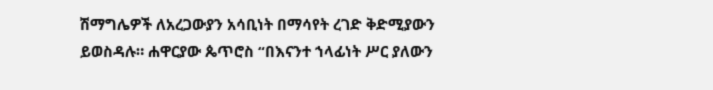ሽማግሌዎች ለአረጋውያን አሳቢነት በማሳየት ረገድ ቅድሚያውን ይወስዳሉ። ሐዋርያው ጴጥሮስ “በእናንተ ኀላፊነት ሥር ያለውን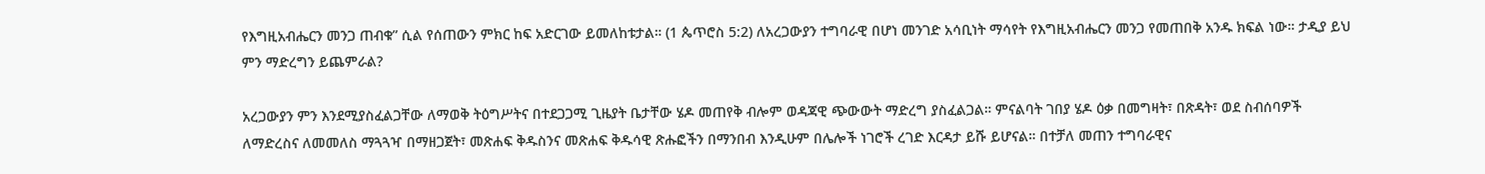የእግዚአብሔርን መንጋ ጠብቁ” ሲል የሰጠውን ምክር ከፍ አድርገው ይመለከቱታል። (1 ጴጥሮስ 5:2) ለአረጋውያን ተግባራዊ በሆነ መንገድ አሳቢነት ማሳየት የእግዚአብሔርን መንጋ የመጠበቅ አንዱ ክፍል ነው። ታዲያ ይህ ምን ማድረግን ይጨምራል?

አረጋውያን ምን እንደሚያስፈልጋቸው ለማወቅ ትዕግሥትና በተደጋጋሚ ጊዜያት ቤታቸው ሄዶ መጠየቅ ብሎም ወዳጃዊ ጭውውት ማድረግ ያስፈልጋል። ምናልባት ገበያ ሄዶ ዕቃ በመግዛት፣ በጽዳት፣ ወደ ስብሰባዎች ለማድረስና ለመመለስ ማጓጓዣ በማዘጋጀት፣ መጽሐፍ ቅዱስንና መጽሐፍ ቅዱሳዊ ጽሑፎችን በማንበብ እንዲሁም በሌሎች ነገሮች ረገድ እርዳታ ይሹ ይሆናል። በተቻለ መጠን ተግባራዊና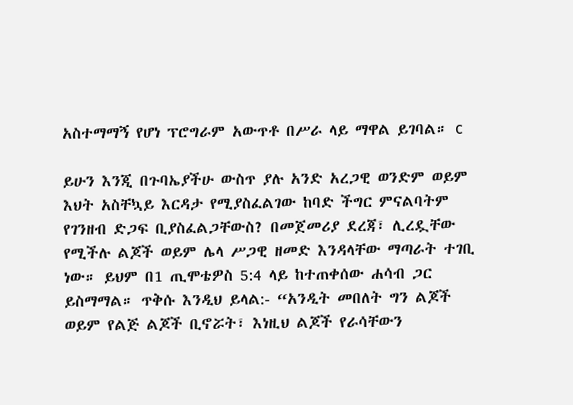አስተማማኝ የሆነ ፕሮግራም አውጥቶ በሥራ ላይ ማዋል ይገባል። c

ይሁን እንጂ በጉባኤያችሁ ውስጥ ያሉ አንድ አረጋዊ ወንድም ወይም እህት አስቸኳይ እርዳታ የሚያስፈልገው ከባድ ችግር ምናልባትም የገንዘብ ድጋፍ ቢያስፈልጋቸውስ? በመጀመሪያ ደረጃ፣ ሊረዷቸው የሚችሉ ልጆች ወይም ሌላ ሥጋዊ ዘመድ እንዳላቸው ማጣራት ተገቢ ነው። ይህም በ1 ጢሞቴዎስ 5:4 ላይ ከተጠቀሰው ሐሳብ ጋር ይስማማል። ጥቅሱ እንዲህ ይላል:- “አንዲት መበለት ግን ልጆች ወይም የልጅ ልጆች ቢኖሯት፣ እነዚህ ልጆች የራሳቸውን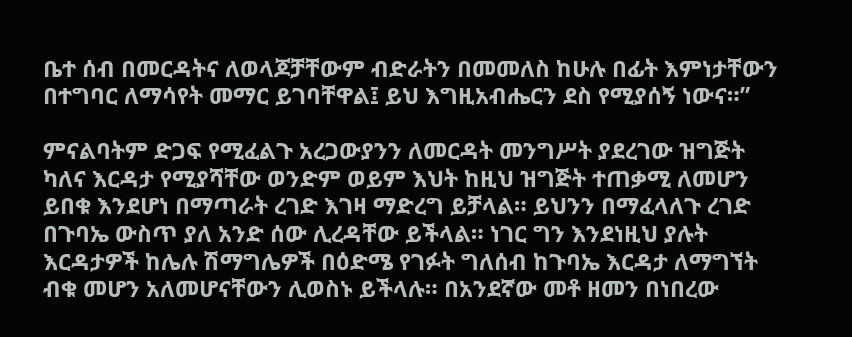ቤተ ሰብ በመርዳትና ለወላጆቻቸውም ብድራትን በመመለስ ከሁሉ በፊት እምነታቸውን በተግባር ለማሳየት መማር ይገባቸዋል፤ ይህ እግዚአብሔርን ደስ የሚያሰኝ ነውና።”

ምናልባትም ድጋፍ የሚፈልጉ አረጋውያንን ለመርዳት መንግሥት ያደረገው ዝግጅት ካለና እርዳታ የሚያሻቸው ወንድም ወይም እህት ከዚህ ዝግጅት ተጠቃሚ ለመሆን ይበቁ እንደሆነ በማጣራት ረገድ እገዛ ማድረግ ይቻላል። ይህንን በማፈላለጉ ረገድ በጉባኤ ውስጥ ያለ አንድ ሰው ሊረዳቸው ይችላል። ነገር ግን እንደነዚህ ያሉት እርዳታዎች ከሌሉ ሽማግሌዎች በዕድሜ የገፉት ግለሰብ ከጉባኤ እርዳታ ለማግኘት ብቁ መሆን አለመሆናቸውን ሊወስኑ ይችላሉ። በአንደኛው መቶ ዘመን በነበረው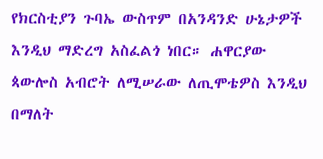የክርስቲያን ጉባኤ ውስጥም በአንዳንድ ሁኔታዎች እንዲህ ማድረግ አስፈልጎ ነበር። ሐዋርያው ጳውሎስ አብሮት ለሚሠራው ለጢሞቴዎስ እንዲህ በማለት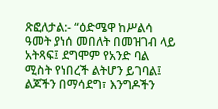ጽፎለታል:- “ዕድሜዋ ከሥልሳ ዓመት ያነሰ መበለት በመዝገብ ላይ አትጻፍ፤ ደግሞም የአንድ ባል ሚስት የነበረች ልትሆን ይገባል፤ ልጆችን በማሳደግ፣ እንግዶችን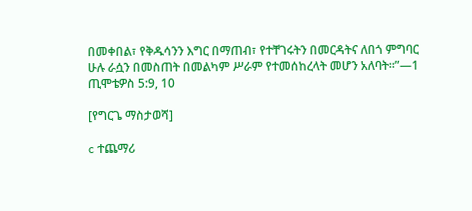በመቀበል፣ የቅዱሳንን እግር በማጠብ፣ የተቸገሩትን በመርዳትና ለበጎ ምግባር ሁሉ ራሷን በመስጠት በመልካም ሥራም የተመሰከረላት መሆን አለባት።”—1 ጢሞቴዎስ 5:9, 10

[የግርጌ ማስታወሻ]

c ተጨማሪ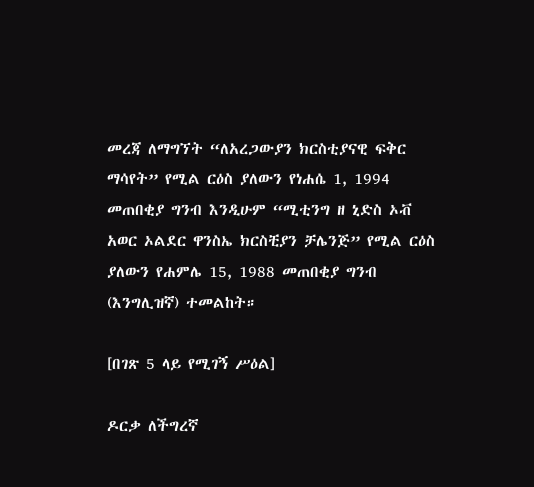መረጃ ለማግኘት “ለአረጋውያን ክርስቲያናዊ ፍቅር ማሳየት” የሚል ርዕስ ያለውን የነሐሴ 1, 1994 መጠበቂያ ግንብ እንዲሁም “ሚቲንግ ዘ ኒድስ ኦቭ አወር ኦልደር ዋንስኤ ክርስቺያን ቻሌንጅ” የሚል ርዕስ ያለውን የሐምሌ 15, 1988 መጠበቂያ ግንብ (እንግሊዝኛ) ተመልከት።

[በገጽ 5 ላይ የሚገኝ ሥዕል]

ዶርቃ ለችግረኛ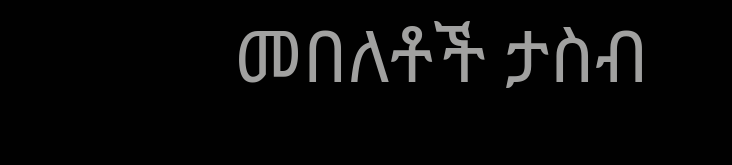መበለቶች ታስብ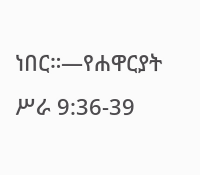ነበር።—የሐዋርያት ሥራ 9:36-39